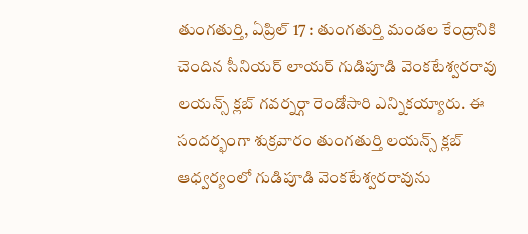తుంగతుర్తి, ఏప్రిల్ 17 : తుంగతుర్తి మండల కేంద్రానికి చెందిన సీనియర్ లాయర్ గుడిపూడి వెంకటేశ్వరరావు లయన్స్ క్లబ్ గవర్నర్గా రెండోసారి ఎన్నికయ్యారు. ఈ సందర్భంగా శుక్రవారం తుంగతుర్తి లయన్స్ క్లబ్ ఆధ్వర్యంలో గుడిపూడి వెంకటేశ్వరరావును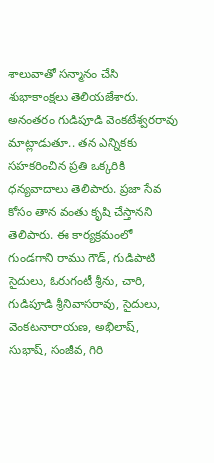శాలువాతో సన్మానం చేసి శుభాకాంక్షలు తెలియజేశారు. అనంతరం గుడిపూడి వెంకటేశ్వరరావు మాట్లాడుతూ.. తన ఎన్నికకు సహకరించిన ప్రతి ఒక్కరికి ధన్యవాదాలు తెలిపారు. ప్రజా సేవ కోసం తాన వంతు కృషి చేస్తానని తెలిపారు. ఈ కార్యక్రమంలో గుండగాని రాము గౌడ్, గుడిపాటి సైదులు, ఓరుగంటీ శ్రీను, చారి, గుడిపూడి శ్రీనివాసరావు, సైదులు, వెంకటనారాయణ, అభిలాష్, సుభాష్, సంజీవ, గిరి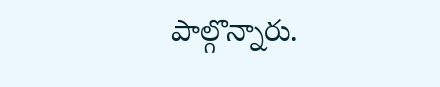పాల్గొన్నారు.